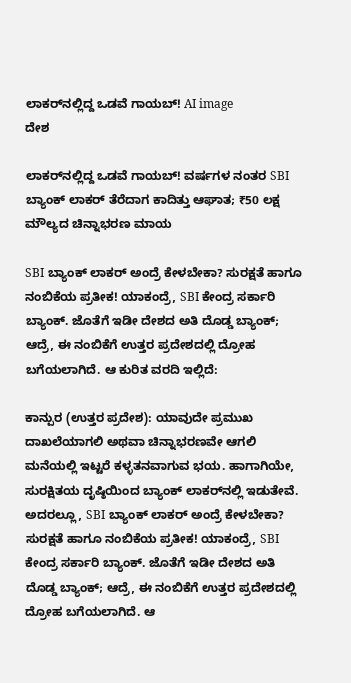ಲಾಕರ್‌ನಲ್ಲಿದ್ದ ಒಡವೆ ಗಾಯಬ್! AI image
ದೇಶ

ಲಾಕರ್‌ನಲ್ಲಿದ್ದ ಒಡವೆ ಗಾಯಬ್! ವರ್ಷಗಳ ನಂತರ SBI ಬ್ಯಾಂಕ್ ಲಾಕರ್ ತೆರೆದಾಗ ಕಾದಿತ್ತು ಆಘಾತ; ₹50 ಲಕ್ಷ ಮೌಲ್ಯದ ಚಿನ್ನಾಭರಣ ಮಾಯ

SBI ಬ್ಯಾಂಕ್ ಲಾಕರ್ ಅಂದ್ರೆ ಕೇಳಬೇಕಾ? ಸುರಕ್ಷತೆ ಹಾಗೂ ನಂಬಿಕೆಯ ಪ್ರತೀಕ! ಯಾಕಂದ್ರೆ, SBI ಕೇಂದ್ರ ಸರ್ಕಾರಿ ಬ್ಯಾಂಕ್. ಜೊತೆಗೆ ಇಡೀ ದೇಶದ ಅತಿ ದೊಡ್ಡ ಬ್ಯಾಂಕ್; ಆದ್ರೆ, ಈ ನಂಬಿಕೆಗೆ ಉತ್ತರ ಪ್ರದೇಶದಲ್ಲಿ ದ್ರೋಹ ಬಗೆಯಲಾಗಿದೆ. ಆ ಕುರಿತ ವರದಿ ಇಲ್ಲಿದೆ:

ಕಾನ್ಪುರ (ಉತ್ತರ ಪ್ರದೇಶ): ಯಾವುದೇ ಪ್ರಮುಖ ದಾಖಲೆಯಾಗಲಿ ಅಥವಾ ಚಿನ್ನಾಭರಣವೇ ಆಗಲಿ ಮನೆಯಲ್ಲಿ ಇಟ್ಟರೆ ಕಳ್ಳತನವಾಗುವ ಭಯ. ಹಾಗಾಗಿಯೇ, ಸುರಕ್ಷಿತಯ ದೃಷ್ಠಿಯಿಂದ ಬ್ಯಾಂಕ್ ಲಾಕರ್‌ನಲ್ಲಿ ಇಡುತೇವೆ. ಅದರಲ್ಲೂ, SBI ಬ್ಯಾಂಕ್ ಲಾಕರ್ ಅಂದ್ರೆ ಕೇಳಬೇಕಾ? ಸುರಕ್ಷತೆ ಹಾಗೂ ನಂಬಿಕೆಯ ಪ್ರತೀಕ! ಯಾಕಂದ್ರೆ, SBI ಕೇಂದ್ರ ಸರ್ಕಾರಿ ಬ್ಯಾಂಕ್. ಜೊತೆಗೆ ಇಡೀ ದೇಶದ ಅತಿ ದೊಡ್ಡ ಬ್ಯಾಂಕ್; ಆದ್ರೆ, ಈ ನಂಬಿಕೆಗೆ ಉತ್ತರ ಪ್ರದೇಶದಲ್ಲಿ ದ್ರೋಹ ಬಗೆಯಲಾಗಿದೆ. ಆ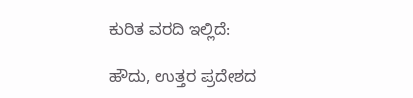ಕುರಿತ ವರದಿ ಇಲ್ಲಿದೆ:

ಹೌದು, ಉತ್ತರ ಪ್ರದೇಶದ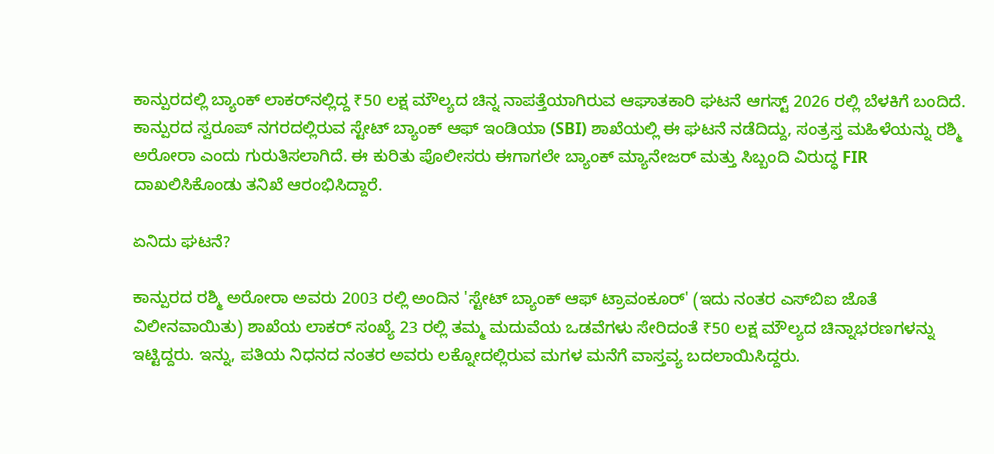ಕಾನ್ಪುರದಲ್ಲಿ ಬ್ಯಾಂಕ್ ಲಾಕರ್‌ನಲ್ಲಿದ್ದ ₹50 ಲಕ್ಷ ಮೌಲ್ಯದ ಚಿನ್ನ ನಾಪತ್ತೆಯಾಗಿರುವ ಆಘಾತಕಾರಿ ಘಟನೆ ಆಗಸ್ಟ್ 2026 ರಲ್ಲಿ ಬೆಳಕಿಗೆ ಬಂದಿದೆ. ಕಾನ್ಪುರದ ಸ್ವರೂಪ್ ನಗರದಲ್ಲಿರುವ ಸ್ಟೇಟ್ ಬ್ಯಾಂಕ್ ಆಫ್ ಇಂಡಿಯಾ (SBI) ಶಾಖೆಯಲ್ಲಿ ಈ ಘಟನೆ ನಡೆದಿದ್ದು, ಸಂತ್ರಸ್ತ ಮಹಿಳೆಯನ್ನು ರಶ್ಮಿ ಅರೋರಾ ಎಂದು ಗುರುತಿಸಲಾಗಿದೆ. ಈ ಕುರಿತು ಪೊಲೀಸರು ಈಗಾಗಲೇ ಬ್ಯಾಂಕ್ ಮ್ಯಾನೇಜರ್ ಮತ್ತು ಸಿಬ್ಬಂದಿ ವಿರುದ್ಧ FIR ದಾಖಲಿಸಿಕೊಂಡು ತನಿಖೆ ಆರಂಭಿಸಿದ್ದಾರೆ.

ಏನಿದು ಘಟನೆ?

ಕಾನ್ಪುರದ ರಶ್ಮಿ ಅರೋರಾ ಅವರು 2003 ರಲ್ಲಿ ಅಂದಿನ 'ಸ್ಟೇಟ್ ಬ್ಯಾಂಕ್ ಆಫ್ ಟ್ರಾವಂಕೂರ್' (ಇದು ನಂತರ ಎಸ್‌ಬಿಐ ಜೊತೆ ವಿಲೀನವಾಯಿತು) ಶಾಖೆಯ ಲಾಕರ್ ಸಂಖ್ಯೆ 23 ರಲ್ಲಿ ತಮ್ಮ ಮದುವೆಯ ಒಡವೆಗಳು ಸೇರಿದಂತೆ ₹50 ಲಕ್ಷ ಮೌಲ್ಯದ ಚಿನ್ನಾಭರಣಗಳನ್ನು ಇಟ್ಟಿದ್ದರು. ಇನ್ನು, ಪತಿಯ ನಿಧನದ ನಂತರ ಅವರು ಲಕ್ನೋದಲ್ಲಿರುವ ಮಗಳ ಮನೆಗೆ ವಾಸ್ತವ್ಯ ಬದಲಾಯಿಸಿದ್ದರು.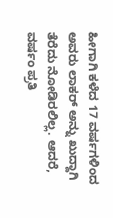ಹೀಗಾಗಿ ಕಳೆದ 17 ವರ್ಷಗಳಿಂದ ಅವರು ಲಾಕರ್ ಅನ್ನು ಖುದ್ದಾಗಿ ತೆರೆದು ನೋಡಿರಲಿಲ್ಲ. ಆದರೆ, ವರ್ಷಂ ಪ್ರತಿ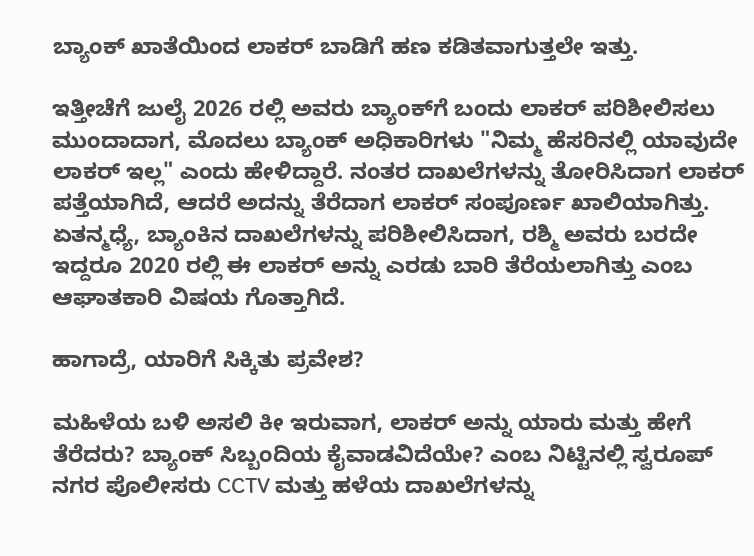ಬ್ಯಾಂಕ್ ಖಾತೆಯಿಂದ ಲಾಕರ್ ಬಾಡಿಗೆ ಹಣ ಕಡಿತವಾಗುತ್ತಲೇ ಇತ್ತು.

ಇತ್ತೀಚೆಗೆ ಜುಲೈ 2026 ರಲ್ಲಿ ಅವರು ಬ್ಯಾಂಕ್‌ಗೆ ಬಂದು ಲಾಕರ್ ಪರಿಶೀಲಿಸಲು ಮುಂದಾದಾಗ, ಮೊದಲು ಬ್ಯಾಂಕ್ ಅಧಿಕಾರಿಗಳು "ನಿಮ್ಮ ಹೆಸರಿನಲ್ಲಿ ಯಾವುದೇ ಲಾಕರ್ ಇಲ್ಲ" ಎಂದು ಹೇಳಿದ್ದಾರೆ. ನಂತರ ದಾಖಲೆಗಳನ್ನು ತೋರಿಸಿದಾಗ ಲಾಕರ್ ಪತ್ತೆಯಾಗಿದೆ, ಆದರೆ ಅದನ್ನು ತೆರೆದಾಗ ಲಾಕರ್ ಸಂಪೂರ್ಣ ಖಾಲಿಯಾಗಿತ್ತು. ಏತನ್ಮಧ್ಯೆ, ಬ್ಯಾಂಕಿನ ದಾಖಲೆಗಳನ್ನು ಪರಿಶೀಲಿಸಿದಾಗ, ರಶ್ಮಿ ಅವರು ಬರದೇ ಇದ್ದರೂ 2020 ರಲ್ಲಿ ಈ ಲಾಕರ್ ಅನ್ನು ಎರಡು ಬಾರಿ ತೆರೆಯಲಾಗಿತ್ತು ಎಂಬ ಆಘಾತಕಾರಿ ವಿಷಯ ಗೊತ್ತಾಗಿದೆ.

ಹಾಗಾದ್ರೆ, ಯಾರಿಗೆ ಸಿಕ್ಕಿತು ಪ್ರವೇಶ?

ಮಹಿಳೆಯ ಬಳಿ ಅಸಲಿ ಕೀ ಇರುವಾಗ, ಲಾಕರ್ ಅನ್ನು ಯಾರು ಮತ್ತು ಹೇಗೆ ತೆರೆದರು? ಬ್ಯಾಂಕ್ ಸಿಬ್ಬಂದಿಯ ಕೈವಾಡವಿದೆಯೇ? ಎಂಬ ನಿಟ್ಟಿನಲ್ಲಿ ಸ್ವರೂಪ್ ನಗರ ಪೊಲೀಸರು CCTV ಮತ್ತು ಹಳೆಯ ದಾಖಲೆಗಳನ್ನು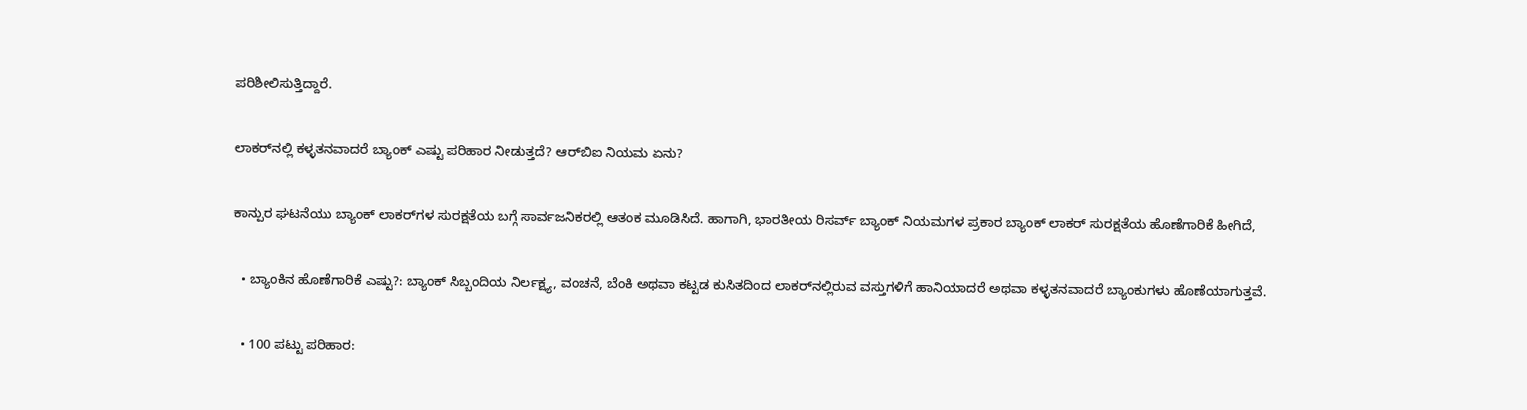ಪರಿಶೀಲಿಸುತ್ತಿದ್ದಾರೆ.

ಲಾಕರ್‌ನಲ್ಲಿ ಕಳ್ಳತನವಾದರೆ ಬ್ಯಾಂಕ್ ಎಷ್ಟು ಪರಿಹಾರ ನೀಡುತ್ತದೆ? ಆರ್‌ಬಿಐ ನಿಯಮ ಏನು?

ಕಾನ್ಪುರ ಘಟನೆಯು ಬ್ಯಾಂಕ್ ಲಾಕರ್‌ಗಳ ಸುರಕ್ಷತೆಯ ಬಗ್ಗೆ ಸಾರ್ವಜನಿಕರಲ್ಲಿ ಆತಂಕ ಮೂಡಿಸಿದೆ. ಹಾಗಾಗಿ, ಭಾರತೀಯ ರಿಸರ್ವ್ ಬ್ಯಾಂಕ್ ನಿಯಮಗಳ ಪ್ರಕಾರ ಬ್ಯಾಂಕ್ ಲಾಕರ್ ಸುರಕ್ಷತೆಯ ಹೊಣೆಗಾರಿಕೆ ಹೀಗಿದೆ,

  • ಬ್ಯಾಂಕಿನ ಹೊಣೆಗಾರಿಕೆ ಎಷ್ಟು?: ಬ್ಯಾಂಕ್ ಸಿಬ್ಬಂದಿಯ ನಿರ್ಲಕ್ಷ್ಯ, ವಂಚನೆ, ಬೆಂಕಿ ಅಥವಾ ಕಟ್ಟಡ ಕುಸಿತದಿಂದ ಲಾಕರ್‌ನಲ್ಲಿರುವ ವಸ್ತುಗಳಿಗೆ ಹಾನಿಯಾದರೆ ಅಥವಾ ಕಳ್ಳತನವಾದರೆ ಬ್ಯಾಂಕುಗಳು ಹೊಣೆಯಾಗುತ್ತವೆ.

  • 100 ಪಟ್ಟು ಪರಿಹಾರ: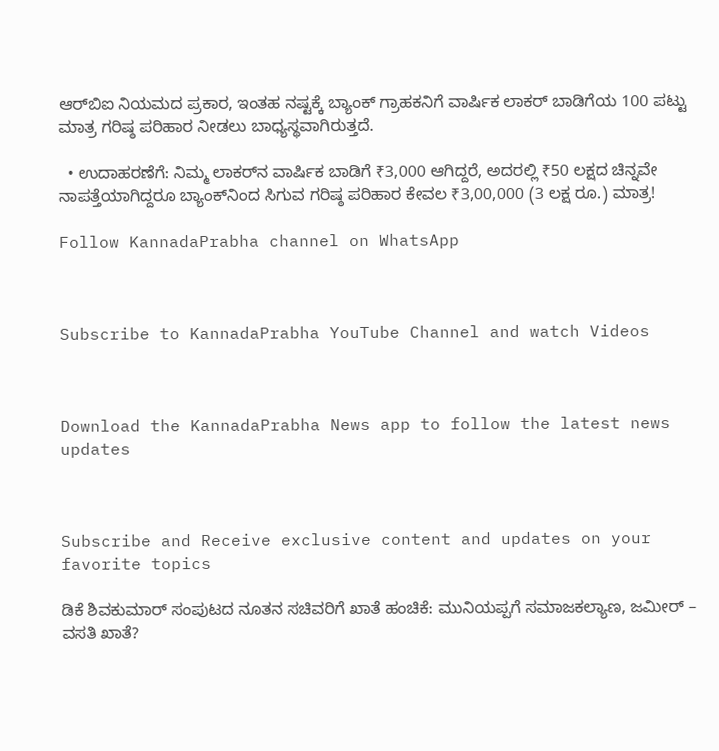ಆರ್‌ಬಿಐ ನಿಯಮದ ಪ್ರಕಾರ, ಇಂತಹ ನಷ್ಟಕ್ಕೆ ಬ್ಯಾಂಕ್ ಗ್ರಾಹಕನಿಗೆ ವಾರ್ಷಿಕ ಲಾಕರ್ ಬಾಡಿಗೆಯ 100 ಪಟ್ಟು ಮಾತ್ರ ಗರಿಷ್ಠ ಪರಿಹಾರ ನೀಡಲು ಬಾಧ್ಯಸ್ಥವಾಗಿರುತ್ತದೆ.

  • ಉದಾಹರಣೆಗೆ: ನಿಮ್ಮ ಲಾಕರ್‌ನ ವಾರ್ಷಿಕ ಬಾಡಿಗೆ ₹3,000 ಆಗಿದ್ದರೆ, ಅದರಲ್ಲಿ ₹50 ಲಕ್ಷದ ಚಿನ್ನವೇ ನಾಪತ್ತೆಯಾಗಿದ್ದರೂ ಬ್ಯಾಂಕ್‌ನಿಂದ ಸಿಗುವ ಗರಿಷ್ಠ ಪರಿಹಾರ ಕೇವಲ ₹3,00,000 (3 ಲಕ್ಷ ರೂ.) ಮಾತ್ರ!

Follow KannadaPrabha channel on WhatsApp



Subscribe to KannadaPrabha YouTube Channel and watch Videos



Download the KannadaPrabha News app to follow the latest news updates



Subscribe and Receive exclusive content and updates on your favorite topics

ಡಿಕೆ ಶಿವಕುಮಾರ್ ಸಂಪುಟದ ನೂತನ ಸಚಿವರಿಗೆ ಖಾತೆ ಹಂಚಿಕೆ: ಮುನಿಯಪ್ಪಗೆ ಸಮಾಜಕಲ್ಯಾಣ, ಜಮೀರ್ – ವಸತಿ ಖಾತೆ?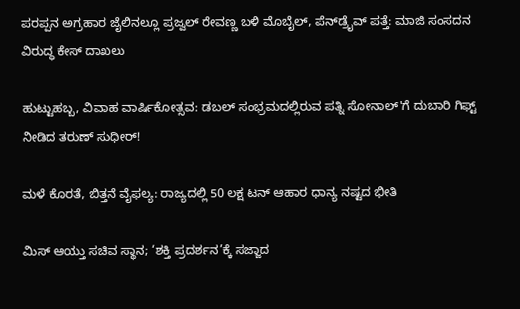ಪರಪ್ಪನ ಅಗ್ರಹಾರ ಜೈಲಿನಲ್ಲೂ ಪ್ರಜ್ವಲ್ ರೇವಣ್ಣ ಬಳಿ ಮೊಬೈಲ್, ಪೆನ್‌ಡ್ರೈವ್ ಪತ್ತೆ: ಮಾಜಿ ಸಂಸದನ ವಿರುದ್ಧ ಕೇಸ್ ದಾಖಲು

ಹುಟ್ಟುಹಬ್ಬ, ವಿವಾಹ ವಾರ್ಷಿಕೋತ್ಸವ: ಡಬಲ್ ಸಂಭ್ರಮದಲ್ಲಿರುವ ಪತ್ನಿ ಸೋನಾಲ್'ಗೆ ದುಬಾರಿ ಗಿಫ್ಟ್ ನೀಡಿದ ತರುಣ್ ಸುಧೀರ್!

ಮಳೆ ಕೊರತೆ, ಬಿತ್ತನೆ ವೈಫಲ್ಯ: ರಾಜ್ಯದಲ್ಲಿ 50 ಲಕ್ಷ ಟನ್ ಆಹಾರ ಧಾನ್ಯ ನಷ್ಟದ ಭೀತಿ

ಮಿಸ್ ಆಯ್ತು ಸಚಿವ ಸ್ಥಾನ; ‘ಶಕ್ತಿ ಪ್ರದರ್ಶನ’ಕ್ಕೆ ಸಜ್ಜಾದ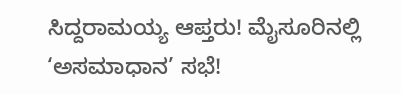ಸಿದ್ದರಾಮಯ್ಯ ಆಪ್ತರು! ಮೈಸೂರಿನಲ್ಲಿ ‘ಅಸಮಾಧಾನ’ ಸಭೆ!